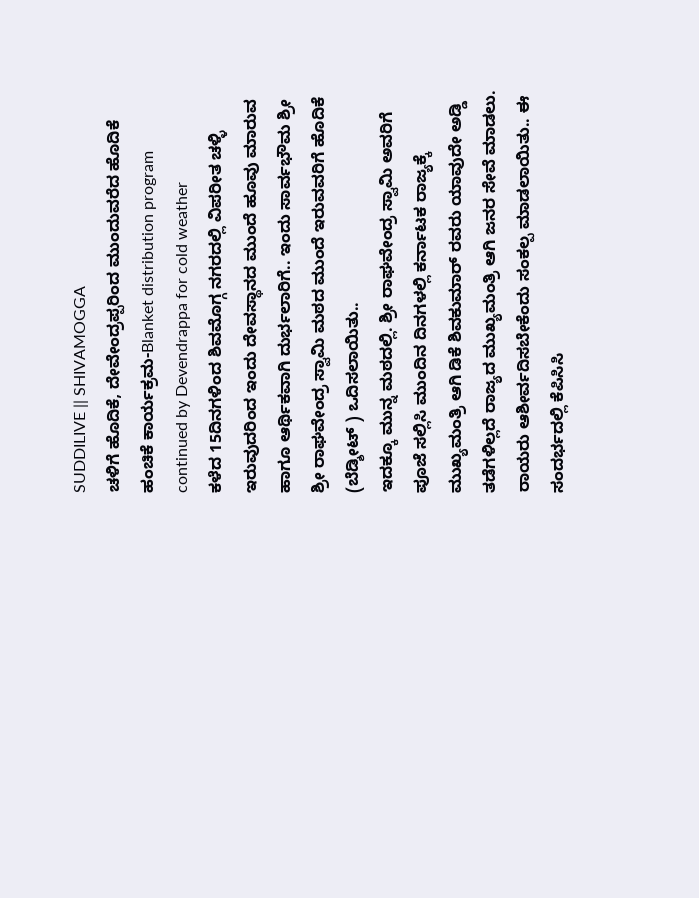SUDDILIVE || SHIVAMOGGA
ಚಳಿಗೆ ಹೊದಿಕೆ, ದೇವೇಂದ್ರಪ್ಪರಿಂದ ಮುಂದುವರೆದ ಹೊದಿಕೆ ಹಂಚಿಕೆ ಕಾರ್ಯಕ್ರಮ-Blanket distribution program continued by Devendrappa for cold weather
ಕಳೆದ 15ದಿನಗಳಿಂದ ಶಿವಮೊಗ್ಗ ನಗರದಲ್ಲಿ ವಿಪರೀತ ಚಳ್ಳಿ ಇರುವುದರಿಂದ ಇಂದು ದೇವಸ್ಥಾನದ ಮುಂದೆ ಹೂವು ಮಾರುವ ಹಾಗೂ ಆರ್ಥಿಕವಾಗಿ ದುರ್ಭಲಾರಿಗೆ.. ಇಂದು ಸಾರ್ವಭೌಮ ಶ್ರೀ ಶ್ರೀ ರಾಘವೇಂದ್ರ ಸ್ವಾಮಿ ಮಠದ ಮುಂದೆ ಇರುವವರಿಗೆ ಹೊದಿಕೆ (ಬೆಡ್ಶೀಟ್ ) ಒದಿಸಲಾಯಿತು..
ಇದಕ್ಕೂ ಮುನ್ನ ಮಠದಲ್ಲಿ. ಶ್ರೀ ರಾಘವೇಂದ್ರ ಸ್ವಾಮಿ ಅವರಿಗೆ ಪೂಜೆ ಸಲ್ಲಿಸಿ ಮುಂದಿನ ದಿನಗಳಲ್ಲಿ ಕರ್ನಾಟಕ ರಾಜ್ಯಕ್ಕೆ ಮುಖ್ಯಮಂತ್ರಿ ಆಗಿ ಡಿಕೆ ಶಿವಕುಮಾರ್ ರವರು ಯಾವುದೇ ಅಡ್ಡಿ ತಡೆಗಳಿಲ್ಲದೆ ರಾಜ್ಯದ ಮುಖ್ಯಮಂತ್ರಿ ಆಗಿ ಜನರ ಸೇವೆ ಮಾಡಲು. ರಾಯರು ಆಶೀರ್ವದಿಸಬೇಕೆಂದು ಸಂಕಲ್ಪ ಮಾಡಲಾಯಿತು.. ಈ ಸಂದರ್ಭದಲ್ಲಿ ಕೆಪಿಸಿಸಿ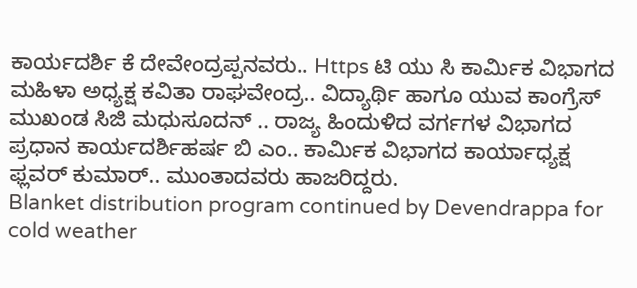ಕಾರ್ಯದರ್ಶಿ ಕೆ ದೇವೇಂದ್ರಪ್ಪನವರು.. Https ಟಿ ಯು ಸಿ ಕಾರ್ಮಿಕ ವಿಭಾಗದ ಮಹಿಳಾ ಅಧ್ಯಕ್ಷ ಕವಿತಾ ರಾಘವೇಂದ್ರ.. ವಿದ್ಯಾರ್ಥಿ ಹಾಗೂ ಯುವ ಕಾಂಗ್ರೆಸ್ ಮುಖಂಡ ಸಿಜಿ ಮಧುಸೂದನ್ .. ರಾಜ್ಯ ಹಿಂದುಳಿದ ವರ್ಗಗಳ ವಿಭಾಗದ ಪ್ರಧಾನ ಕಾರ್ಯದರ್ಶಿಹರ್ಷ ಬಿ ಎಂ.. ಕಾರ್ಮಿಕ ವಿಭಾಗದ ಕಾರ್ಯಾಧ್ಯಕ್ಷ ಫ್ಲವರ್ ಕುಮಾರ್.. ಮುಂತಾದವರು ಹಾಜರಿದ್ದರು.
Blanket distribution program continued by Devendrappa for cold weather